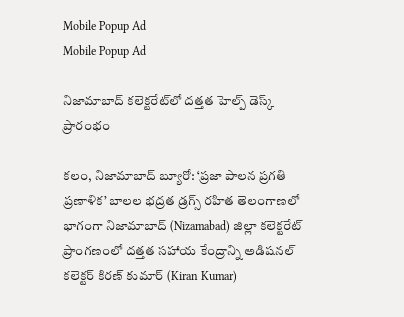Mobile Popup Ad
Mobile Popup Ad

నిజామాబాద్ కలెక్టరేట్‌లో దత్తత హెల్ప్ డెస్క్ ప్రారంభం

కలం, నిజామాబాద్ బ్యూరో: ‘ప్రజా పాలన ప్రగతి ప్రణాళిక’ బాలల భద్రత డ్రగ్స్ రహిత తెలంగాణలో భాగంగా నిజామాబాద్ (Nizamabad) జిల్లా కలెక్టరేట్ ప్రాంగణంలో దత్తత సహాయ కేంద్రాన్ని అడిషనల్ కలెక్టర్ కిరణ్ కుమార్ (Kiran Kumar)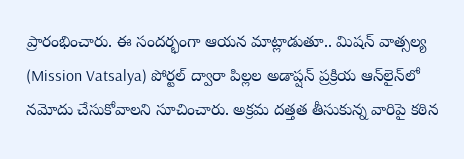ప్రారంభించారు. ఈ సందర్భంగా ఆయన మాట్లాడుతూ.. మిషన్ వాత్సల్య (Mission Vatsalya) పోర్టల్ ద్వారా పిల్లల అడాప్షన్ ప్రక్రియ ఆన్‌లైన్‌లో నమోదు చేసుకోవాలని సూచించారు. అక్రమ దత్తత తీసుకున్న వారిపై కఠిన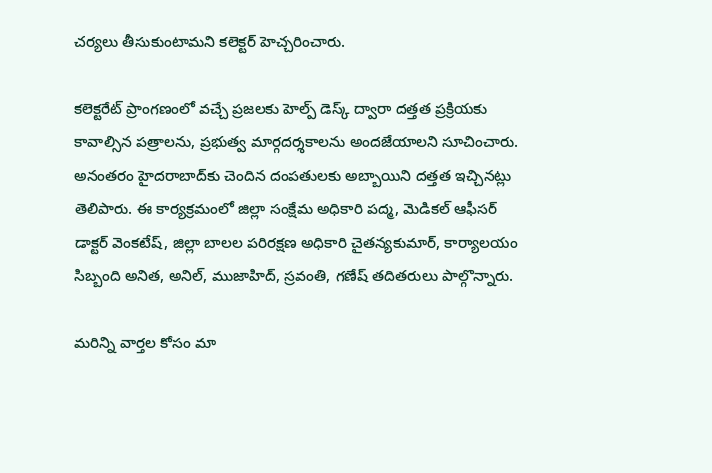చర్యలు తీసుకుంటామని కలెక్టర్ హెచ్చరించారు.

కలెక్టరేట్ ప్రాంగణంలో వచ్చే ప్రజలకు హెల్ప్ డెస్క్ ద్వారా దత్తత ప్రక్రియకు కావాల్సిన పత్రాలను, ప్రభుత్వ మార్గదర్శకాలను అందజేయాలని సూచించారు. అనంతరం హైదరాబాద్‌కు చెందిన దంపతులకు అబ్బాయిని దత్తత ఇచ్చినట్లు తెలిపారు. ఈ కార్యక్రమంలో జిల్లా సంక్షేమ అధికారి పద్మ, మెడికల్ ఆఫీసర్ డాక్టర్ వెంకటేష్, జిల్లా బాలల పరిరక్షణ అధికారి చైతన్యకుమార్, కార్యాలయం సిబ్బంది అనిత, అనిల్, ముజాహిద్, స్రవంతి, గణేష్ తదితరులు పాల్గొన్నారు.

మ‌రిన్ని వార్త‌ల కోసం మా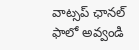వాట్స‌ప్ ఛాన‌ల్ ఫాలో అవ్వండి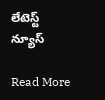లేటెస్ట్ న్యూస్‌

Read More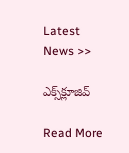Latest News >>

ఎక్స్‌క్లూజివ్‌

Read More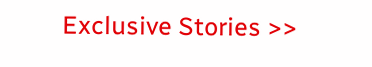Exclusive Stories >>